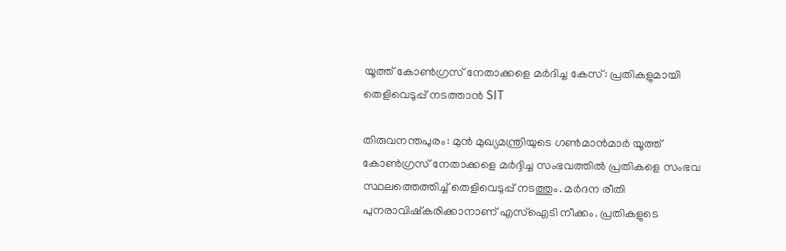യൂത്ത് കോൺഗ്രസ് നേതാക്കളെ മർദിച്ച കേസ്: പ്രതികളുമായി തെളിവെടുപ്പ് നടത്താൻ SIT

തിരുവനന്തപുരം: മുൻ മുഖ്യമന്ത്രിയുടെ ഗൺമാൻമാർ യൂത്ത് കോൺഗ്രസ് നേതാക്കളെ മർദ്ദിച്ച സംഭവത്തിൽ പ്രതികളെ സംഭവ സ്ഥലത്തെത്തിച്ച് തെളിവെടുപ്പ് നടത്തും. മർദന രീതി പുനരാവിഷ്കരിക്കാനാണ് എസ്ഐടി നീക്കം. പ്രതികളുടെ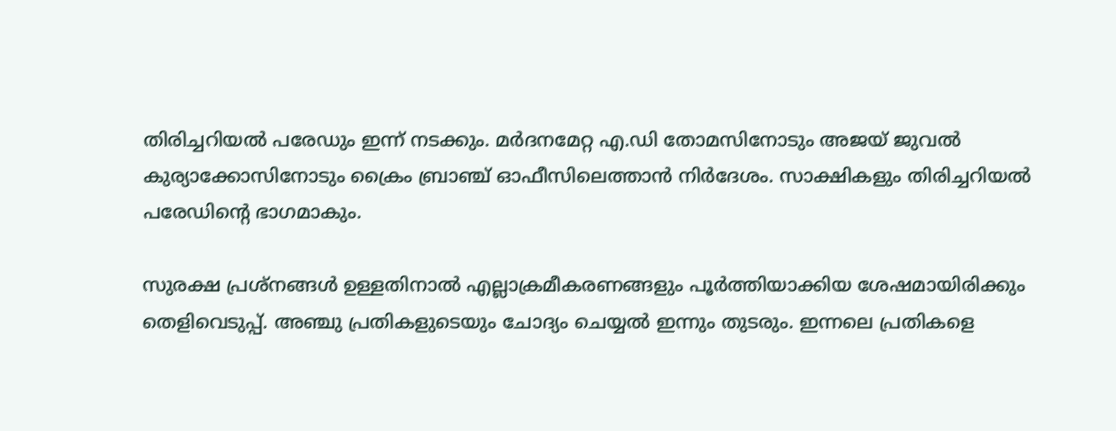തിരിച്ചറിയൽ പരേഡും ഇന്ന് നടക്കും. മർദനമേറ്റ എ.ഡി തോമസിനോടും അജയ് ജുവൽ കുര്യാക്കോസിനോടും ക്രൈം ബ്രാഞ്ച് ഓഫീസിലെത്താൻ നിർദേശം. സാക്ഷികളും തിരിച്ചറിയൽ പരേഡിന്റെ ഭാഗമാകും.

സുരക്ഷ പ്രശ്നങ്ങൾ ഉള്ളതിനാൽ എല്ലാക്രമീകരണങ്ങളും പൂർത്തിയാക്കിയ ശേഷമായിരിക്കും തെളിവെടുപ്പ്. അഞ്ചു പ്രതികളുടെയും ചോദ്യം ചെയ്യൽ ഇന്നും തുടരും. ഇന്നലെ പ്രതികളെ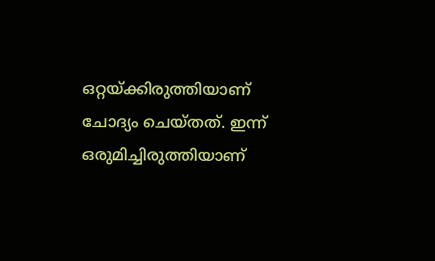ഒറ്റയ്ക്കിരുത്തിയാണ് ചോദ്യം ചെയ്തത്. ഇന്ന് ഒരുമിച്ചിരുത്തിയാണ്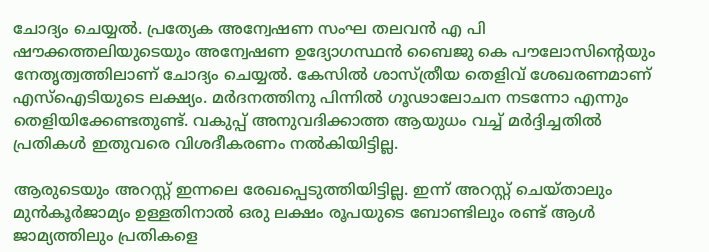ചോദ്യം ചെയ്യൽ. പ്രത്യേക അന്വേഷണ സംഘ തലവൻ എ പി ഷൗക്കത്തലിയുടെയും അന്വേഷണ ഉദ്യോഗസ്ഥൻ ബൈജു കെ പൗലോസിന്റെയും നേതൃത്വത്തിലാണ് ചോദ്യം ചെയ്യൽ. കേസിൽ ശാസ്ത്രീയ തെളിവ് ശേഖരണമാണ് എസ്ഐടിയുടെ ലക്ഷ്യം. മർദനത്തിനു പിന്നിൽ ഗൂഢാലോചന നടന്നോ എന്നും തെളിയിക്കേണ്ടതുണ്ട്. വകുപ്പ് അനുവദിക്കാത്ത ആയുധം വച്ച് മർദ്ദിച്ചതിൽ പ്രതികൾ ഇതുവരെ വിശദീകരണം നൽകിയിട്ടില്ല.

ആരുടെയും അറസ്റ്റ് ഇന്നലെ രേഖപ്പെടുത്തിയിട്ടില്ല. ഇന്ന് അറസ്റ്റ് ചെയ്താലും മുൻകൂർജാമ്യം ഉള്ളതിനാൽ ഒരു ലക്ഷം രൂപയുടെ ബോണ്ടിലും രണ്ട് ആൾ ജാമ്യത്തിലും പ്രതികളെ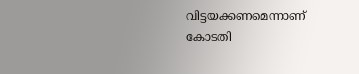വിട്ടയക്കണമെന്നാണ് കോടതി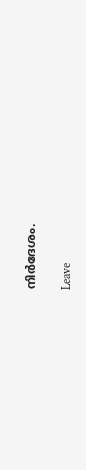നിർദേശം.

Leave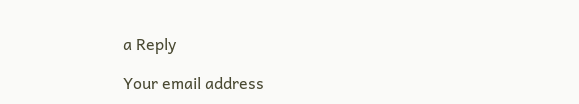a Reply

Your email address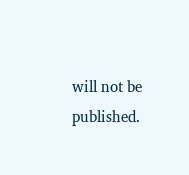will not be published.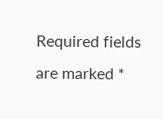Required fields are marked *